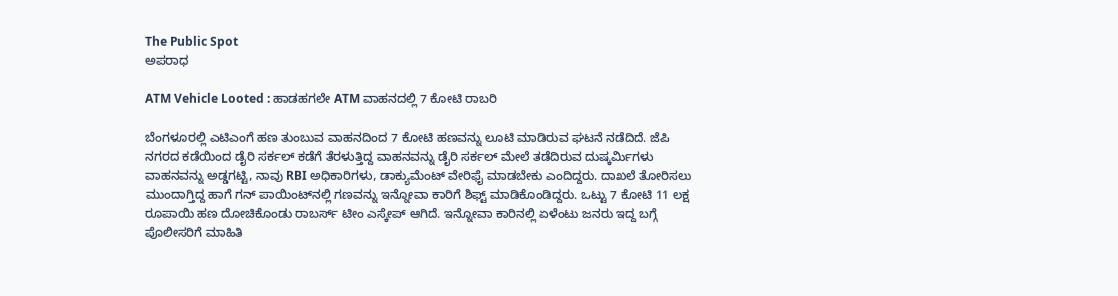The Public Spot
ಅಪರಾಧ

ATM Vehicle Looted : ಹಾಡಹಗಲೇ ATM ವಾಹನದಲ್ಲಿ 7 ಕೋಟಿ ರಾಬರಿ

ಬೆಂಗಳೂರಲ್ಲಿ ಎಟಿಎಂಗೆ ಹಣ ತುಂಬುವ ವಾಹನದಿಂದ 7 ಕೋಟಿ ಹಣವನ್ನು ಲೂಟಿ ಮಾಡಿರುವ ಘಟನೆ ನಡೆದಿದೆ. ಜೆಪಿ ನಗರದ ಕಡೆಯಿಂದ ಡೈರಿ ಸರ್ಕಲ್‌ ಕಡೆಗೆ ತೆರಳುತ್ತಿದ್ದ ವಾಹನವನ್ನು ಡೈರಿ ಸರ್ಕಲ್‌ ಮೇಲೆ ತಡೆದಿರುವ ದುಷ್ಕರ್ಮಿಗಳು ವಾಹನವನ್ನು ಅಡ್ಡಗಟ್ಟಿ, ನಾವು RBI ಅಧಿಕಾರಿಗಳು, ಡಾಕ್ಯುಮೆಂಟ್ ವೇರಿಫೈ ಮಾಡಬೇಕು ಎಂದಿದ್ದರು. ದಾಖಲೆ ತೋರಿಸಲು ಮುಂದಾಗ್ತಿದ್ದ ಹಾಗೆ ಗನ್ ಪಾಯಿಂಟ್‌ನಲ್ಲಿ ಗಣವನ್ನು ಇನ್ನೋವಾ ಕಾರಿಗೆ ಶಿಫ್ಟ್‌ ಮಾಡಿಕೊಂಡಿದ್ದರು. ಒಟ್ಟು 7 ಕೋಟಿ 11 ಲಕ್ಷ ರೂಪಾಯಿ ಹಣ ದೋಚಿಕೊಂಡು ರಾಬರ್ಸ್ ಟೀಂ ಎಸ್ಕೇಪ್‌ ಆಗಿದೆ. ಇನ್ನೋವಾ ಕಾರಿನಲ್ಲಿ ಏಳೆಂಟು ಜನರು ಇದ್ದ ಬಗ್ಗೆ ಪೊಲೀಸರಿಗೆ ಮಾಹಿತಿ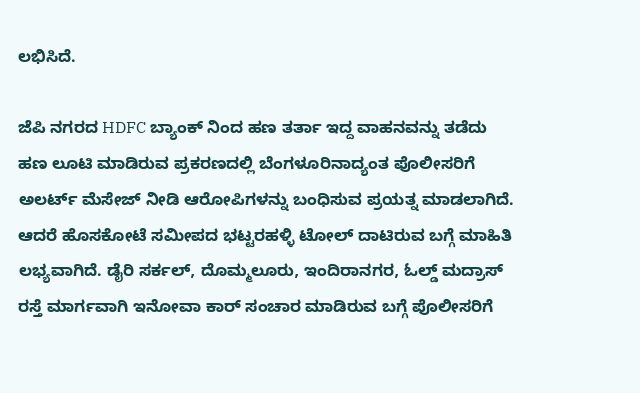ಲಭಿಸಿದೆ.

ಜೆಪಿ ನಗರದ HDFC ಬ್ಯಾಂಕ್ ನಿಂದ ಹಣ ತರ್ತಾ ಇದ್ದ ವಾಹನವನ್ನು ತಡೆದು ಹಣ ಲೂಟಿ ಮಾಡಿರುವ ಪ್ರಕರಣದಲ್ಲಿ ಬೆಂಗಳೂರಿನಾದ್ಯಂತ ಪೊಲೀಸರಿಗೆ ಅಲರ್ಟ್ ಮೆಸೇಜ್ ನೀಡಿ ಆರೋಪಿಗಳನ್ನು ಬಂಧಿಸುವ ಪ್ರಯತ್ನ ಮಾಡಲಾಗಿದೆ. ಆದರೆ ಹೊಸಕೋಟೆ ಸಮೀಪದ ಭಟ್ಟರಹಳ್ಳಿ ಟೋಲ್‌ ದಾಟಿರುವ ಬಗ್ಗೆ ಮಾಹಿತಿ ಲಭ್ಯವಾಗಿದೆ. ಡೈರಿ ಸರ್ಕಲ್, ದೊಮ್ಮಲೂರು, ಇಂದಿರಾನಗರ, ಓಲ್ಡ್ ಮದ್ರಾಸ್ ರಸ್ತೆ ಮಾರ್ಗವಾಗಿ ಇನೋವಾ ಕಾರ್ ಸಂಚಾರ ಮಾಡಿರುವ ಬಗ್ಗೆ ಪೊಲೀಸರಿಗೆ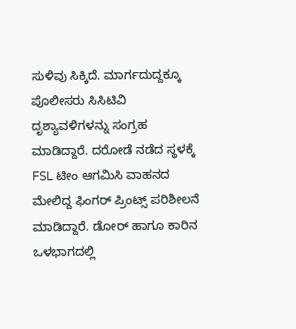ಸುಳಿವು ಸಿಕ್ಕಿದೆ. ಮಾರ್ಗದುದ್ದಕ್ಕೂ ಪೊಲೀಸರು ಸಿಸಿಟಿವಿ ದೃಶ್ಯಾವಳಿಗಳನ್ನು ಸಂಗ್ರಹ ಮಾಡಿದ್ದಾರೆ. ದರೋಡೆ ನಡೆದ ಸ್ಥಳಕ್ಕೆ FSL ಟೀಂ ಆಗಮಿಸಿ ವಾಹನದ ಮೇಲಿದ್ದ ಫಿಂಗರ್ ಪ್ರಿಂಟ್ಸ್ ಪರಿಶೀಲನೆ ಮಾಡಿದ್ದಾರೆ. ಡೋರ್ ಹಾಗೂ ಕಾರಿನ ಒಳಭಾಗದಲ್ಲಿ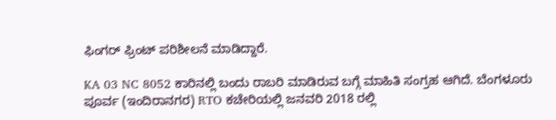ಫಿಂಗರ್ ಫ್ರಿಂಟ್ ಪರಿಶೀಲನೆ ಮಾಡಿದ್ದಾರೆ.

KA 03 NC 8052 ಕಾರಿನಲ್ಲಿ ಬಂದು ರಾಬರಿ ಮಾಡಿರುವ ಬಗ್ಗೆ ಮಾಹಿತಿ ಸಂಗ್ರಹ ಆಗಿದೆ. ಬೆಂಗಳೂರು ಪೂರ್ವ (ಇಂದಿರಾನಗರ) RTO ಕಚೇರಿಯಲ್ಲಿ ಜನವರಿ 2018 ರಲ್ಲಿ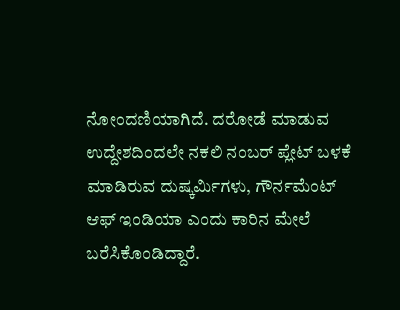ನೋಂದಣಿಯಾಗಿದೆ. ದರೋಡೆ ಮಾಡುವ ಉದ್ದೇಶದಿಂದಲೇ ನಕಲಿ ನಂಬರ್ ಪ್ಲೇಟ್ ಬಳಕೆ ಮಾಡಿರುವ ದುಷ್ಕರ್ಮಿಗಳು, ಗೌರ್ನಮೆಂಟ್‌ ಆಫ್‌ ಇಂಡಿಯಾ ಎಂದು ಕಾರಿನ ಮೇಲೆ ಬರೆಸಿಕೊಂಡಿದ್ದಾರೆ.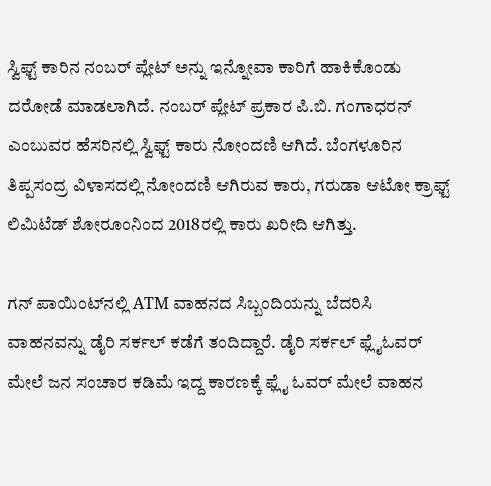ಸ್ವಿಫ್ಟ್ ಕಾರಿನ ನಂಬರ್ ಪ್ಲೇಟ್ ಅನ್ನು ಇನ್ನೋವಾ ಕಾರಿಗೆ ಹಾಕಿಕೊಂಡು ದರೋಡೆ ಮಾಡಲಾಗಿದೆ. ನಂಬರ್‌ ಪ್ಲೇಟ್‌ ಪ್ರಕಾರ ಪಿ.ಬಿ. ಗಂಗಾಧರನ್ ಎಂಬುವರ ಹೆಸರಿನಲ್ಲಿ ಸ್ವಿಫ್ಟ್ ಕಾರು ನೋಂದಣಿ ಆಗಿದೆ. ಬೆಂಗಳೂರಿನ ತಿಪ್ಪಸಂದ್ರ ವಿಳಾಸದಲ್ಲಿ ನೋಂದಣಿ ಆಗಿರುವ ಕಾರು, ಗರುಡಾ ಆಟೋ ಕ್ರಾಫ್ಟ್ ಲಿಮಿಟೆಡ್ ಶೋರೂಂನಿಂದ 2018ರಲ್ಲಿ ಕಾರು ಖರೀದಿ ಆಗಿತ್ತು.

ಗನ್ ಪಾಯಿಂಟ್‌ನಲ್ಲಿ ATM ವಾಹನದ ಸಿಬ್ಬಂದಿಯನ್ನು ಬೆದರಿಸಿ ವಾಹನವನ್ನು ಡೈರಿ ಸರ್ಕಲ್ ಕಡೆಗೆ ತಂದಿದ್ದಾರೆ. ಡೈರಿ ಸರ್ಕಲ್ ಫ್ಲೈಓವರ್ ಮೇಲೆ ಜನ ಸಂಚಾರ ಕಡಿಮೆ ಇದ್ದ ಕಾರಣಕ್ಕೆ ಫ್ಲೈ ಓವರ್ ಮೇಲೆ ವಾಹನ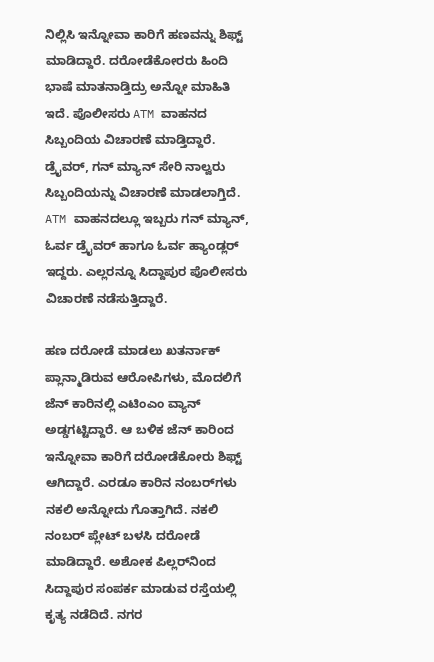ನಿಲ್ಲಿಸಿ ಇನ್ನೋವಾ ಕಾರಿಗೆ ಹಣವನ್ನು ಶಿಫ್ಟ್ ಮಾಡಿದ್ದಾರೆ. ದರೋಡೆಕೋರರು ಹಿಂದಿ ಭಾಷೆ ಮಾತನಾಡ್ತಿದ್ರು ಅನ್ನೋ ಮಾಹಿತಿ ಇದೆ. ಪೊಲೀಸರು ATM ವಾಹನದ ಸಿಬ್ಬಂದಿಯ ವಿಚಾರಣೆ ಮಾಡ್ತಿದ್ದಾರೆ. ಡ್ರೈವರ್, ಗನ್ ಮ್ಯಾನ್ ಸೇರಿ ನಾಲ್ವರು ಸಿಬ್ಬಂದಿಯನ್ನು ವಿಚಾರಣೆ ಮಾಡಲಾಗ್ತಿದೆ. ATM ವಾಹನದಲ್ಲೂ ಇಬ್ಬರು ಗನ್ ಮ್ಯಾನ್, ಓರ್ವ ಡ್ರೈವರ್ ಹಾಗೂ ಓರ್ವ ಹ್ಯಾಂಡ್ಲರ್ ಇದ್ದರು. ಎಲ್ಲರನ್ನೂ ಸಿದ್ದಾಪುರ ಪೊಲೀಸರು ವಿಚಾರಣೆ ನಡೆಸುತ್ತಿದ್ದಾರೆ.

ಹಣ ದರೋಡೆ ಮಾಡಲು ಖತರ್ನಾಕ್ ಪ್ಲಾನ್ಮಾಡಿರುವ ಆರೋಪಿಗಳು, ಮೊದಲಿಗೆ ಜೆನ್ ಕಾರಿನಲ್ಲಿ ಎಟಿಂಎಂ ವ್ಯಾನ್ ಅಡ್ಡಗಟ್ಟಿದ್ದಾರೆ. ಆ ಬಳಿಕ ಜೆನ್ ಕಾರಿಂದ ಇನ್ನೋವಾ ಕಾರಿಗೆ ದರೋಡೆಕೋರು ಶಿಫ್ಟ್ ಆಗಿದ್ದಾರೆ. ಎರಡೂ ಕಾರಿನ ನಂಬರ್‌ಗಳು ನಕಲಿ ಅನ್ನೋದು ಗೊತ್ತಾಗಿದೆ. ನಕಲಿ ನಂಬರ್ ಪ್ಲೇಟ್ ಬಳಸಿ ದರೋಡೆ ಮಾಡಿದ್ದಾರೆ. ಅಶೋಕ ಪಿಲ್ಲರ್‌ನಿಂದ ಸಿದ್ದಾಪುರ ಸಂಪರ್ಕ ಮಾಡುವ ರಸ್ತೆಯಲ್ಲಿ ಕೃತ್ಯ ನಡೆದಿದೆ. ನಗರ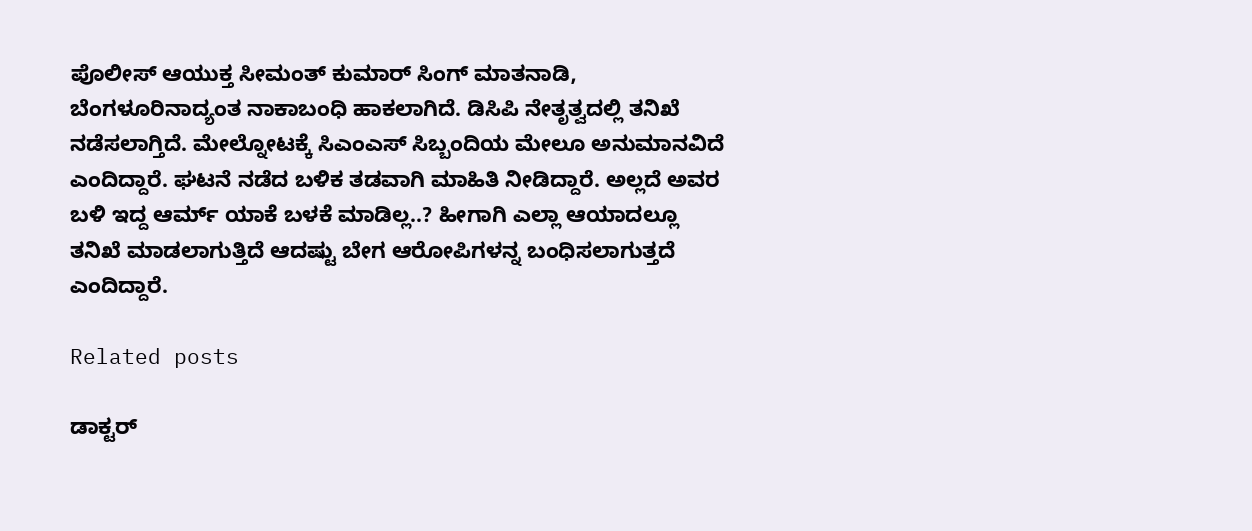ಪೊಲೀಸ್ ಆಯುಕ್ತ ಸೀಮಂತ್ ಕುಮಾರ್ ಸಿಂಗ್ ಮಾತನಾಡಿ, ಬೆಂಗಳೂರಿನಾದ್ಯಂತ ನಾಕಾಬಂಧಿ ಹಾಕಲಾಗಿದೆ. ಡಿಸಿಪಿ ನೇತೃತ್ವದಲ್ಲಿ ತನಿಖೆ ನಡೆಸಲಾಗ್ತಿದೆ. ಮೇಲ್ನೋಟಕ್ಕೆ ಸಿಎಂಎಸ್ ಸಿಬ್ಬಂದಿಯ ಮೇಲೂ ಅನುಮಾನವಿದೆ ಎಂದಿದ್ದಾರೆ. ಘಟನೆ ನಡೆದ ಬಳಿಕ ತಡವಾಗಿ ಮಾಹಿತಿ ನೀಡಿದ್ದಾರೆ. ಅಲ್ಲದೆ ಅವರ ಬಳಿ ಇದ್ದ ಆರ್ಮ್ ಯಾಕೆ ಬಳಕೆ ಮಾಡಿಲ್ಲ..? ಹೀಗಾಗಿ ಎಲ್ಲಾ ಆಯಾದಲ್ಲೂ ತನಿಖೆ ಮಾಡಲಾಗುತ್ತಿದೆ ಆದಷ್ಟು ಬೇಗ ಆರೋಪಿಗಳನ್ನ ಬಂಧಿಸಲಾಗುತ್ತದೆ ಎಂದಿದ್ದಾರೆ.

Related posts

ಡಾಕ್ಟರ್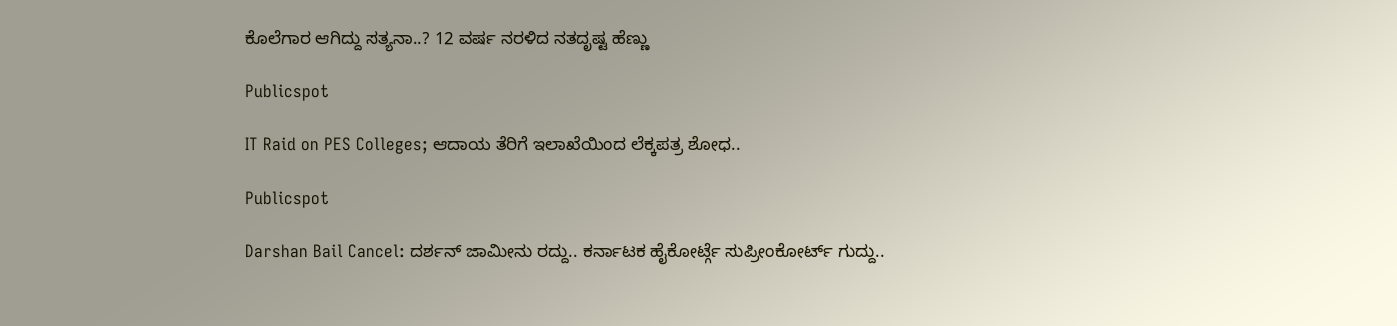ಕೊಲೆಗಾರ ಆಗಿದ್ದು ಸತ್ಯನಾ..? 12 ವರ್ಷ ನರಳಿದ ನತದೃಷ್ಟ ಹೆಣ್ಣು

Publicspot

IT Raid on PES Colleges; ಆದಾಯ ತೆರಿಗೆ ಇಲಾಖೆಯಿಂದ ಲೆಕ್ಕಪತ್ರ ಶೋಧ..

Publicspot

Darshan Bail Cancel: ದರ್ಶನ್ ಜಾಮೀನು ರದ್ದು.. ಕರ್ನಾಟಕ ಹೈಕೋರ್ಟ್ಗೆ ಸುಪ್ರೀಂಕೋರ್ಟ್ ಗುದ್ದು..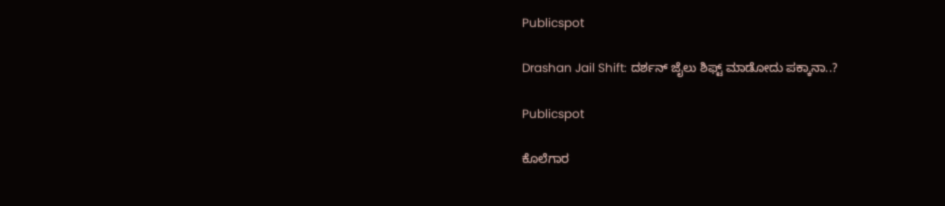Publicspot

Drashan Jail Shift: ದರ್ಶನ್ ಜೈಲು ಶಿಫ್ಟ್ ಮಾಡೋದು ಪಕ್ಕಾನಾ..?

Publicspot

ಕೊಲೆಗಾರ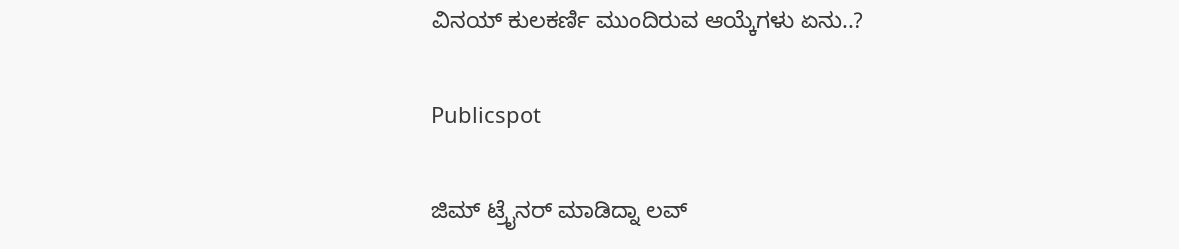ವಿನಯ್ ಕುಲಕರ್ಣಿ ಮುಂದಿರುವ ಆಯ್ಕೆಗಳು ಏನು..?

Publicspot

ಜಿಮ್ ಟ್ರೈನರ್ ಮಾಡಿದ್ನಾ ಲವ್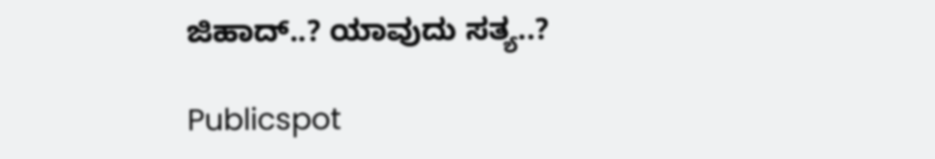ಜಿಹಾದ್..? ಯಾವುದು ಸತ್ಯ..?

Publicspot